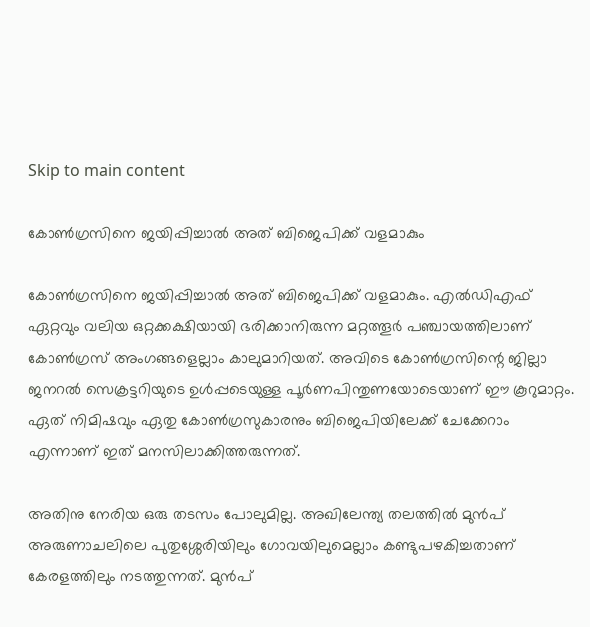Skip to main content

കോൺഗ്രസിനെ ജയിപ്പിച്ചാൽ അത് ബിജെപിക്ക് വളമാകും

കോൺഗ്രസിനെ ജയിപ്പിച്ചാൽ അത് ബിജെപിക്ക് വളമാകും. എൽഡിഎഫ് ഏറ്റവും വലിയ ഒറ്റക്കക്ഷിയായി ഭരിക്കാനിരുന്ന മറ്റത്തൂർ പഞ്ചായത്തിലാണ് കോൺഗ്രസ് അംഗങ്ങളെല്ലാം കാലുമാറിയത്. അവിടെ കോൺഗ്രസിന്റെ ജില്ലാ ജനറൽ സെക്രട്ടറിയുടെ ഉൾപ്പടെയുള്ള പൂർണപിന്തുണയോടെയാണ് ഈ കൂറുമാറ്റം. ഏത് നിമിഷവും ഏതു കോൺഗ്രസുകാരനും ബിജെപിയിലേക്ക് ചേക്കേറാം എന്നാണ് ഇത് മനസിലാക്കിത്തരുന്നത്.

അതിനു നേരിയ ഒരു തടസം പോലുമില്ല. അഖിലേന്ത്യ തലത്തിൽ മുൻപ് അരുണാചലിലെ പുതുശ്ശേരിയിലും ഗോവയിലുമെല്ലാം കണ്ടുപഴകിച്ചതാണ് കേരളത്തിലും നടത്തുന്നത്. മുൻപ്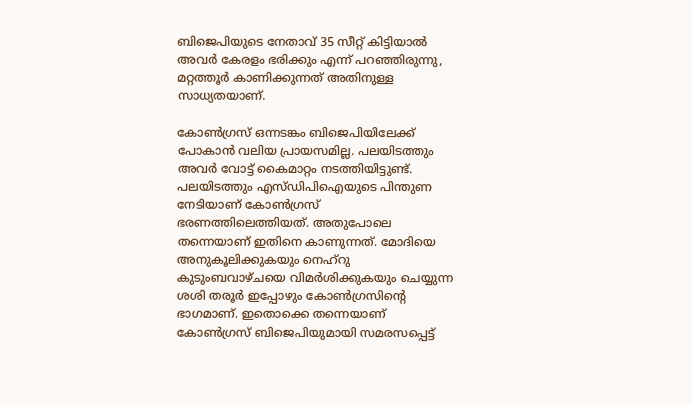ബിജെപിയുടെ നേതാവ് 35 സീറ്റ് കിട്ടിയാൽ അവർ കേരളം ഭരിക്കും എന്ന് പറഞ്ഞിരുന്നു, മറ്റത്തൂർ കാണിക്കുന്നത് അതിനുള്ള സാധ്യതയാണ്.

കോൺഗ്രസ് ഒന്നടങ്കം ബിജെപിയിലേക്ക് പോകാൻ വലിയ പ്രായസമില്ല. പലയിടത്തും അവർ വോട്ട് കൈമാറ്റം നടത്തിയിട്ടുണ്ട്. പലയിടത്തും എസ്ഡിപിഐയുടെ പിന്തുണ നേടിയാണ് കോൺഗ്രസ് ഭരണത്തിലെത്തിയത്. അതുപോലെ തന്നെയാണ് ഇതിനെ കാണുന്നത്. മോദിയെ അനുകൂലിക്കുകയും നെഹ്‌റു കുടുംബവാഴ്ചയെ വിമർശിക്കുകയും ചെയ്യുന്ന ശശി തരൂർ ഇപ്പോഴും കോൺഗ്രസിന്റെ ഭാഗമാണ്. ഇതൊക്കെ തന്നെയാണ് കോൺഗ്രസ് ബിജെപിയുമായി സമരസപ്പെട്ട്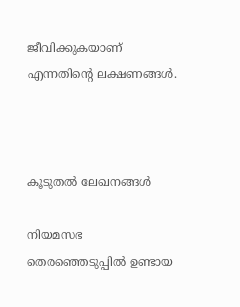ജീവിക്കുകയാണ് എന്നതിന്റെ ലക്ഷണങ്ങൾ.



കൂടുതൽ ലേഖനങ്ങൾ

നിയമസഭ തെരഞ്ഞെടുപ്പിൽ ഉണ്ടായ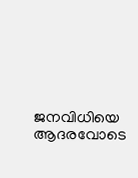ജനവിധിയെ ആദരവോടെ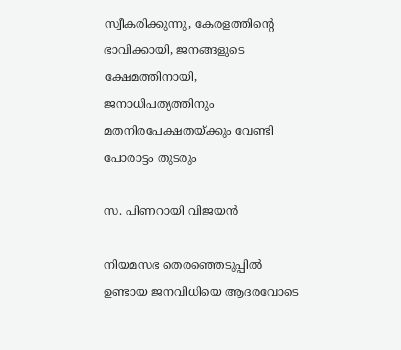സ്വീകരിക്കുന്നു, കേരളത്തിന്റെ ഭാവിക്കായി, ജനങ്ങളുടെ ക്ഷേമത്തിനായി, ജനാധിപത്യത്തിനും മതനിരപേക്ഷതയ്ക്കും വേണ്ടി പോരാട്ടം തുടരും

സ. പിണറായി വിജയൻ

നിയമസഭ തെരഞ്ഞെടുപ്പിൽ ഉണ്ടായ ജനവിധിയെ ആദരവോടെ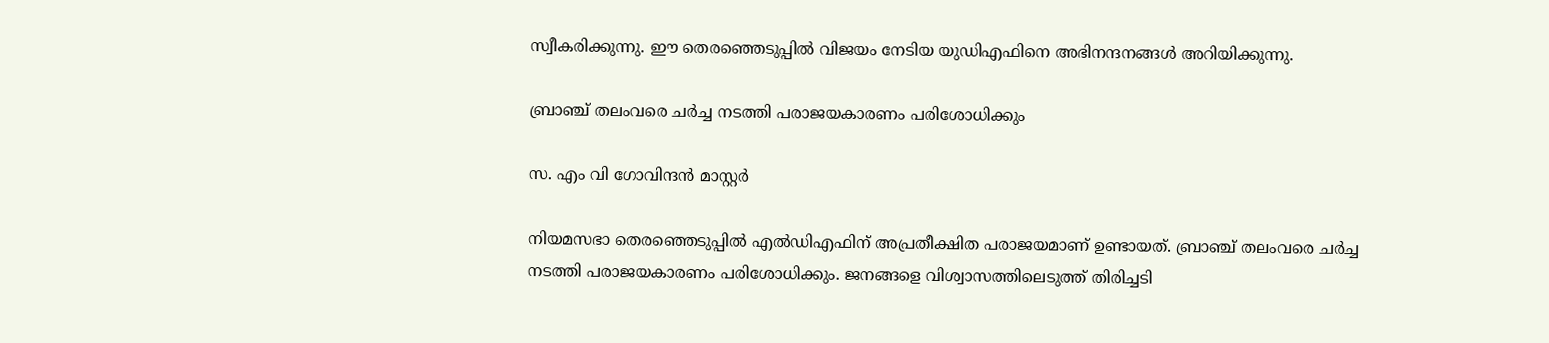സ്വീകരിക്കുന്നു. ഈ തെരഞ്ഞെടുപ്പിൽ വിജയം നേടിയ യുഡിഎഫിനെ അഭിനന്ദനങ്ങൾ അറിയിക്കുന്നു.

ബ്രാഞ്ച് തലംവരെ ചർച്ച നടത്തി പരാജയകാരണം പരിശോധിക്കും

സ. എം വി ഗോവിന്ദൻ മാസ്റ്റർ

നിയമസഭാ തെരഞ്ഞെടുപ്പിൽ എൽഡിഎഫിന് അപ്രതീക്ഷിത പരാജയമാണ് ഉണ്ടായത്. ബ്രാഞ്ച് തലംവരെ ചർച്ച നടത്തി പരാജയകാരണം പരിശോധിക്കും. ജനങ്ങളെ വിശ്വാസത്തിലെടുത്ത് തിരിച്ചടി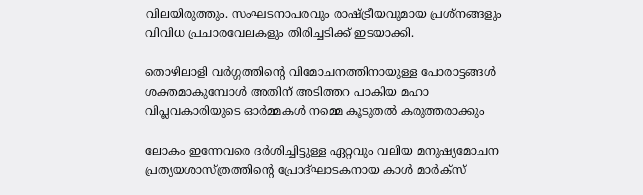വിലയിരുത്തും. സംഘടനാപരവും രാഷ്ട്രീയവുമായ പ്രശ്നങ്ങളും വിവിധ പ്രചാരവേലകളും തിരിച്ചടിക്ക് ഇടയാക്കി.

തൊഴിലാളി വർഗ്ഗത്തിന്റെ വിമോചനത്തിനായുള്ള പോരാട്ടങ്ങൾ ശക്തമാകുമ്പോൾ അതിന് അടിത്തറ പാകിയ മഹാ വിപ്ലവകാരിയുടെ ഓർമ്മകൾ നമ്മെ കൂടുതൽ കരുത്തരാക്കും

ലോകം ഇന്നേവരെ ദർശിച്ചിട്ടുള്ള ഏറ്റവും വലിയ മനുഷ്യമോചന പ്രത്യയശാസ്ത്രത്തിന്റെ പ്രോദ്ഘാടകനായ കാൾ മാർക്സ്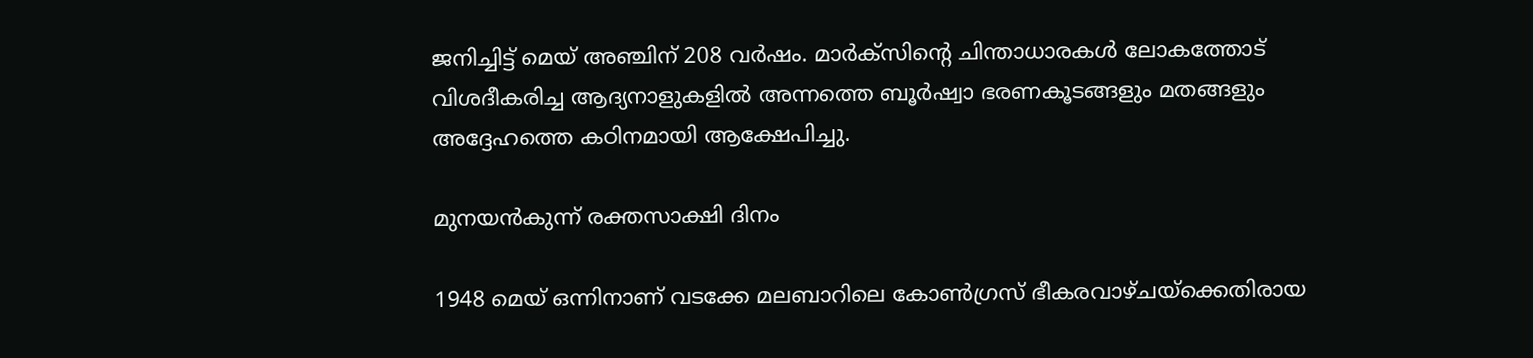ജനിച്ചിട്ട് മെയ് അഞ്ചിന് 208 വർഷം. മാർക്സിന്റെ ചിന്താധാരകൾ ലോകത്തോട്‌ വിശദീകരിച്ച ആദ്യനാളുകളിൽ അന്നത്തെ ബൂർഷ്വാ ഭരണകൂടങ്ങളും മതങ്ങളും അദ്ദേഹത്തെ കഠിനമായി ആക്ഷേപിച്ചു.

മുനയൻകുന്ന് രക്തസാക്ഷി ദിനം

1948 മെയ് ഒന്നിനാണ് വടക്കേ മലബാറിലെ കോൺഗ്രസ്‌ ഭീകരവാഴ്ചയ്‌ക്കെതിരായ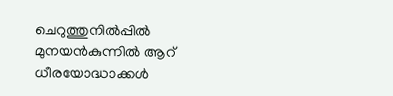ചെറുത്തുനിൽപ്പിൽ മുനയൻകുന്നിൽ ആറ്‌ ധീരയോദ്ധാക്കൾ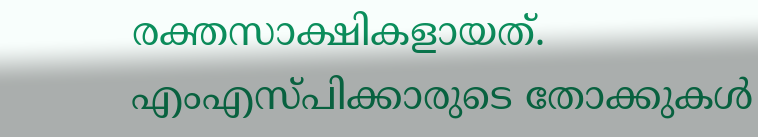രക്തസാക്ഷികളായത്. എംഎസ്‌പിക്കാരുടെ തോക്കുകൾ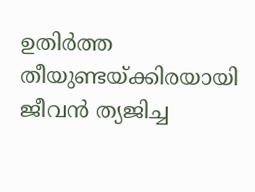ഉതിർത്ത തീയുണ്ടയ്‌ക്കിരയായി ജീവൻ ത്യജിച്ച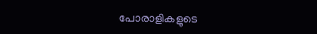പോരാളികളുടെ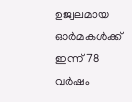ഉജ്വലമായ ഓർമകൾക്ക്‌ ഇന്ന് 78 വർഷം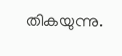തികയുന്നു.